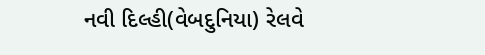નવી દિલ્હી(વેબદુનિયા) રેલવે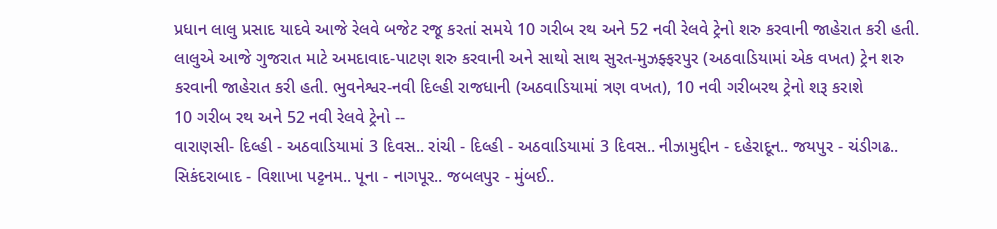પ્રધાન લાલુ પ્રસાદ યાદવે આજે રેલવે બજેટ રજૂ કરતાં સમયે 10 ગરીબ રથ અને 52 નવી રેલવે ટ્રેનો શરુ કરવાની જાહેરાત કરી હતી. લાલુએ આજે ગુજરાત માટે અમદાવાદ-પાટણ શરુ કરવાની અને સાથો સાથ સુરત-મુઝફ્ફરપુર (અઠવાડિયામાં એક વખત) ટ્રેન શરુ કરવાની જાહેરાત કરી હતી. ભુવનેશ્વર-નવી દિલ્હી રાજધાની (અઠવાડિયામાં ત્રણ વખત), 10 નવી ગરીબરથ ટ્રેનો શરૂ કરાશે
10 ગરીબ રથ અને 52 નવી રેલવે ટ્રેનો --
વારાણસી- દિલ્હી - અઠવાડિયામાં 3 દિવસ.. રાંચી - દિલ્હી - અઠવાડિયામાં 3 દિવસ.. નીઝામુદ્દીન - દહેરાદૂન.. જયપુર - ચંડીગઢ.. સિકંદરાબાદ - વિશાખા પટ્ટનમ.. પૂના - નાગપૂર.. જબલપુર - મુંબઈ..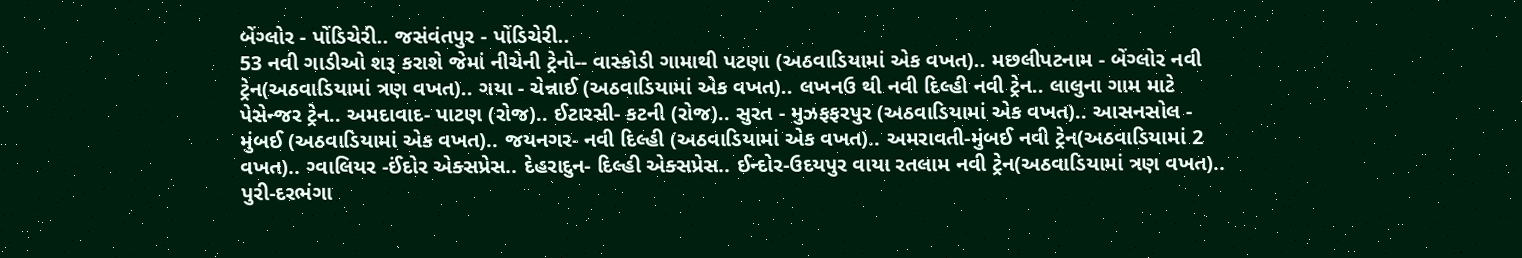બેંગ્લોર - પોંડિચેરી.. જસંવંતપુર - પોંડિચેરી..
53 નવી ગાડીઓ શરૂ કરાશે જેમાં નીચેની ટ્રેનો-- વાસ્કોડી ગામાથી પટણા (અઠવાડિયામાં એક વખત).. મછલીપટનામ - બેંગ્લોર નવી ટ્રેન(અઠવાડિયામાં ત્રણ વખત).. ગયા - ચેન્નાઈ (અઠવાડિયામાં એક વખત).. લખનઉ થી નવી દિલ્હી નવી ટ્રેન.. લાલુના ગામ માટે પેસેન્જર ટ્રેન.. અમદાવાદ- પાટણ (રોજ).. ઈટારસી- કટની (રોજ).. સુરત - મુઝફફરપુર (અઠવાડિયામાં એક વખત).. આસનસોલ - મુંબઈ (અઠવાડિયામાં એક વખત).. જયનગર- નવી દિલ્હી (અઠવાડિયામાં એક વખત).. અમરાવતી-મુંબઈ નવી ટ્રેન(અઠવાડિયામાં 2 વખત).. ગ્વાલિયર -ઈંદોર એક્સપ્રેસ.. દેહરાદુન- દિલ્હી એક્સપ્રેસ.. ઈન્દોર-ઉદયપુર વાયા રતલામ નવી ટ્રેન(અઠવાડિયામાં ત્રણ વખત).. પુરી-દરભંગા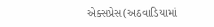એક્સપ્રેસ(અઠવાડિયામાં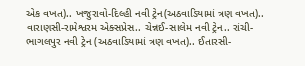એક વખત).. ખજુરાવો-દિલ્હી નવી ટ્રેન(અઠવાડિયામાં ત્રણ વખત).. વારાણસી-રામેશ્વરમ એક્સપ્રેસ.. ચેન્નઈ-સાલેમ નવી ટ્રેન.. રાંચી-ભાગલપુર નવી ટ્રેન (અઠવાડિયામાં ત્રણ વખત).. ઈતારસી-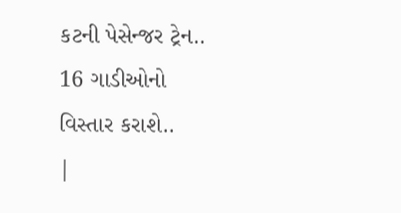કટની પેસેન્જર ટ્રેન.. 16 ગાડીઓનો વિસ્તાર કરાશે..
|